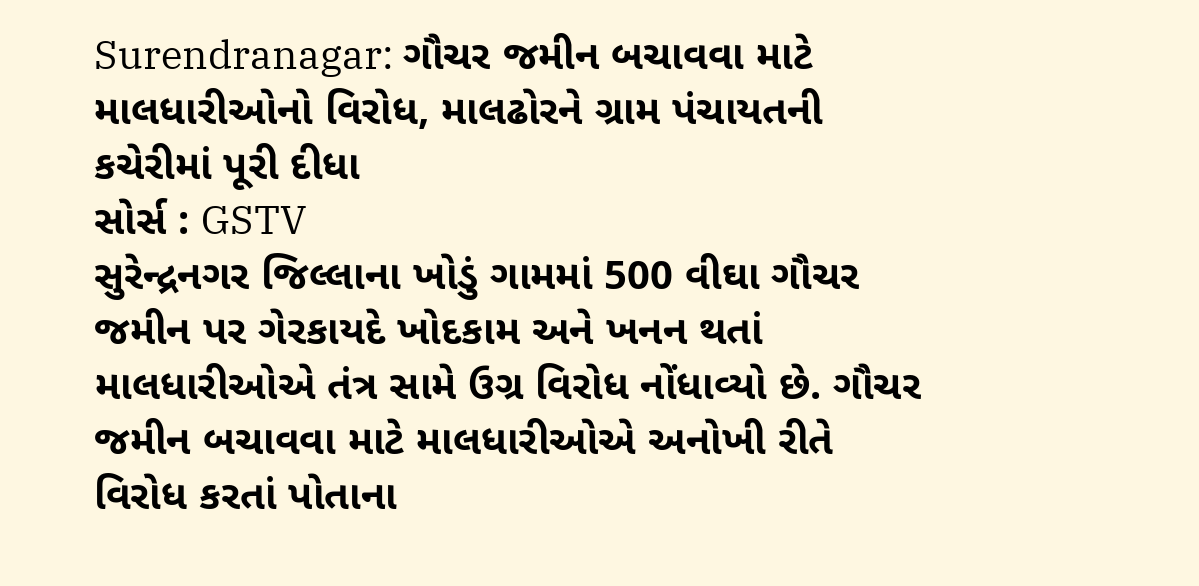Surendranagar: ગૌચર જમીન બચાવવા માટે માલધારીઓનો વિરોધ, માલઢોરને ગ્રામ પંચાયતની કચેરીમાં પૂરી દીધા
સોર્સ : GSTV
સુરેન્દ્રનગર જિલ્લાના ખોડું ગામમાં 500 વીઘા ગૌચર જમીન પર ગેરકાયદે ખોદકામ અને ખનન થતાં માલધારીઓએ તંત્ર સામે ઉગ્ર વિરોધ નોંધાવ્યો છે. ગૌચર જમીન બચાવવા માટે માલધારીઓએ અનોખી રીતે વિરોધ કરતાં પોતાના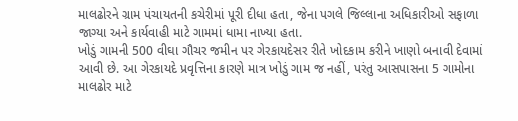માલઢોરને ગ્રામ પંચાયતની કચેરીમાં પૂરી દીધા હતા, જેના પગલે જિલ્લાના અધિકારીઓ સફાળા જાગ્યા અને કાર્યવાહી માટે ગામમાં ધામા નાખ્યા હતા.
ખોડું ગામની 500 વીઘા ગૌચર જમીન પર ગેરકાયદેસર રીતે ખોદકામ કરીને ખાણો બનાવી દેવામાં આવી છે. આ ગેરકાયદે પ્રવૃત્તિના કારણે માત્ર ખોડું ગામ જ નહીં, પરંતુ આસપાસના 5 ગામોના માલઢોર માટે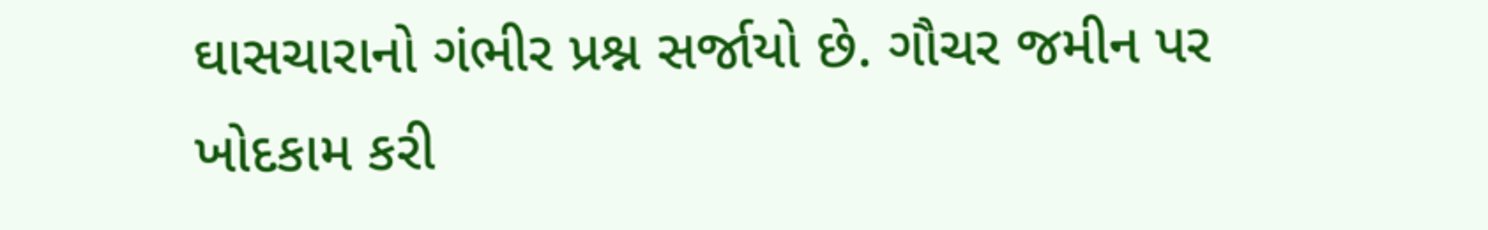ઘાસચારાનો ગંભીર પ્રશ્ન સર્જાયો છે. ગૌચર જમીન પર ખોદકામ કરી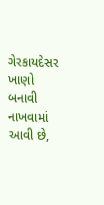ગેરકાયદેસર ખાણો બનાવી નાખવામાં આવી છે,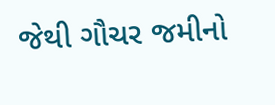જેથી ગૌચર જમીનો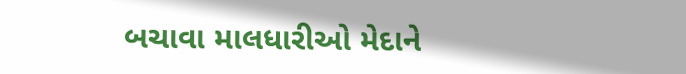બચાવા માલધારીઓ મેદાને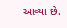આવ્યા છે.